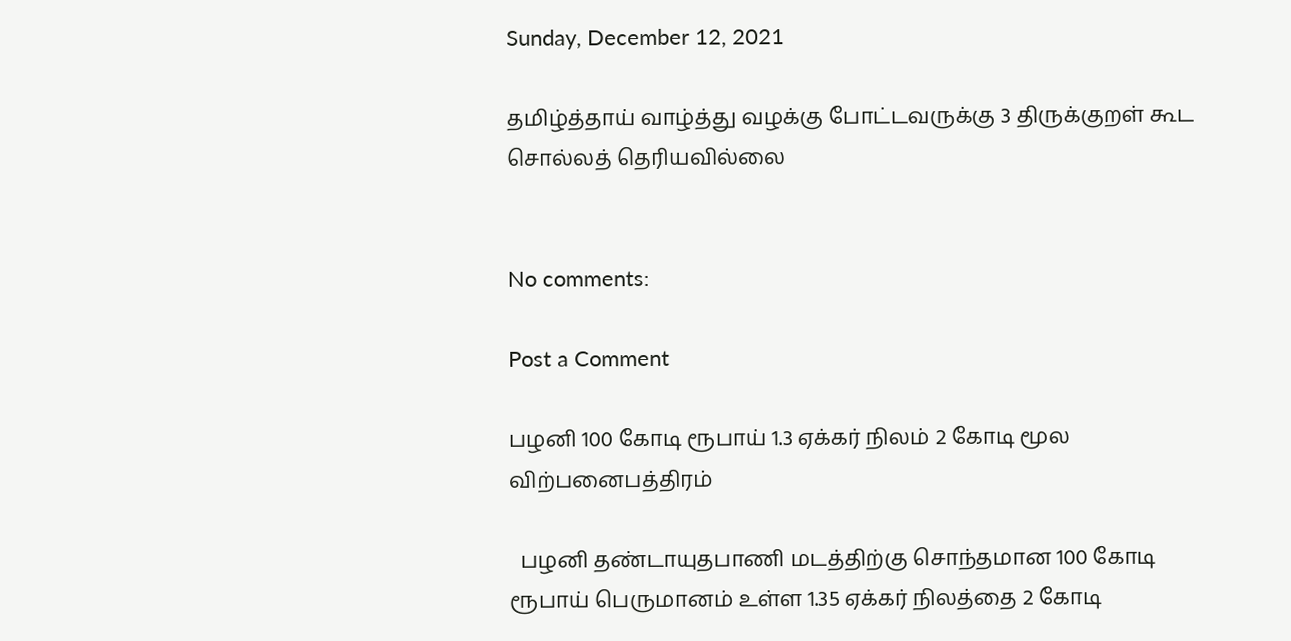Sunday, December 12, 2021

தமிழ்த்தாய் வாழ்த்து வழக்கு போட்டவருக்கு 3 திருக்குறள் கூட சொல்லத் தெரியவில்லை


No comments:

Post a Comment

பழனி 100 கோடி ரூபாய் 1.3 ஏக்கர் நிலம் 2 கோடி மூல விற்பனைபத்திரம்

  பழனி தண்டாயுதபாணி மடத்திற்கு சொந்தமான 100 கோடி ரூபாய் பெருமானம் உள்ள 1.35 ஏக்கர் நிலத்தை 2 கோடி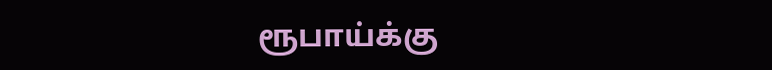ரூபாய்க்கு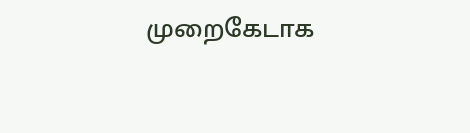முறைகேடாக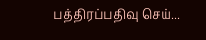பத்திரப்பதிவு செய்...